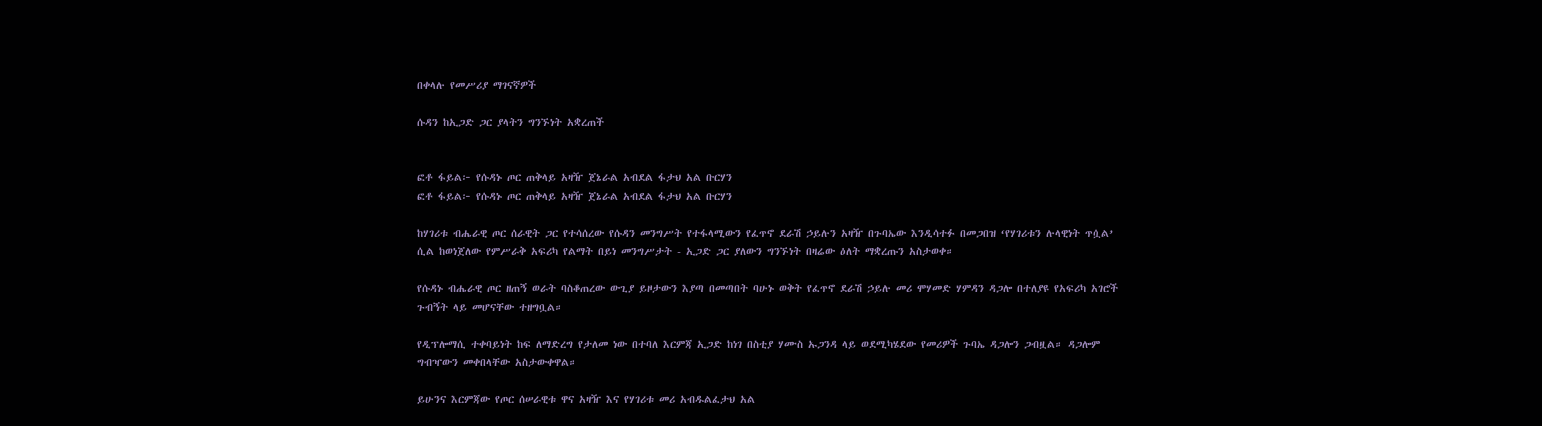በቀላሉ የመሥሪያ ማገናኛዎች

ሱዳን ከኢጋድ ጋር ያላትን ግንኙነት አቋረጠች


ፎቶ ፋይል፦ የሱዳኑ ጦር ጠቅላይ አዛዥ ጀኔራል አብደል ፋታህ አል ቡርሃን
ፎቶ ፋይል፦ የሱዳኑ ጦር ጠቅላይ አዛዥ ጀኔራል አብደል ፋታህ አል ቡርሃን

ከሃገሪቱ ብሔራዊ ጦር ሰራዊት ጋር የተሳሰረው የሱዳን መንግሥት የተፋላሚውን የፈጥኖ ደራሽ ኃይሉን አዛዥ በጉባኤው እንዲሳተፉ በመጋበዝ ‘የሃገሪቱን ሉላዊነት ጥሷል’ ሲል ከወነጀለው የምሥራቅ አፍሪካ የልማት በይነ መንግሥታት - ኢጋድ ጋር ያለውን ግንኙነት በዛሬው ዕለት ማቋረጡን አስታወቀ።

የሱዳኑ ብሔራዊ ጦር ዘጠኝ ወራት ባስቆጠረው ውጊያ ይዞታውን እያጣ በመጣበት ባሁኑ ወቅት የፈጥኖ ደራሽ ኃይሉ መሪ ሞሃመድ ሃምዳን ዳጋሎ በተለያዩ የአፍሪካ አገሮች ጉብኝት ላይ መሆናቸው ተዘግቧል።

የዲፕሎማሲ ተቀባይነት ከፍ ለማድረግ የታለመ ነው በተባለ እርምጃ ኢጋድ ከነገ በስቲያ ሃሙስ ኡጋንዳ ላይ ወደሚካሄደው የመሪዎች ጉባኤ ዳጋሎን ጋብዟል። ዳጋሎም ግብዣውን መቀበላቸው አስታውቀዋል።

ይሁንና እርምጃው የጦር ሰሠራዊቱ ዋና አዛዥ እና የሃገሪቱ መሪ አብዱልፈታህ አል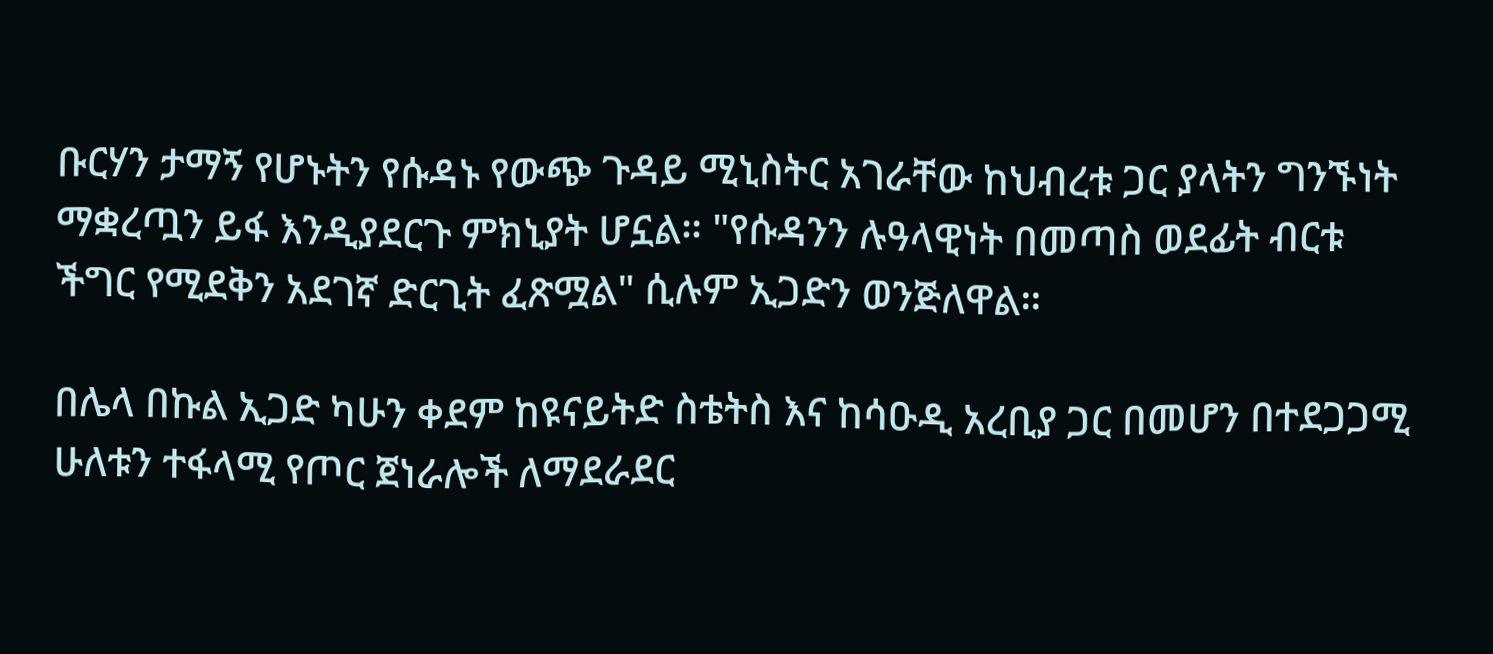ቡርሃን ታማኝ የሆኑትን የሱዳኑ የውጭ ጉዳይ ሚኒስትር አገራቸው ከህብረቱ ጋር ያላትን ግንኙነት ማቋረጧን ይፋ እንዲያደርጉ ምክኒያት ሆኗል። "የሱዳንን ሉዓላዊነት በመጣስ ወደፊት ብርቱ ችግር የሚደቅን አደገኛ ድርጊት ፈጽሟል" ሲሉም ኢጋድን ወንጅለዋል።

በሌላ በኩል ኢጋድ ካሁን ቀደም ከዩናይትድ ስቴትስ እና ከሳዑዲ አረቢያ ጋር በመሆን በተደጋጋሚ ሁለቱን ተፋላሚ የጦር ጀነራሎች ለማደራደር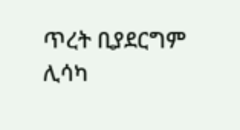ጥረት ቢያደርግም ሊሳካ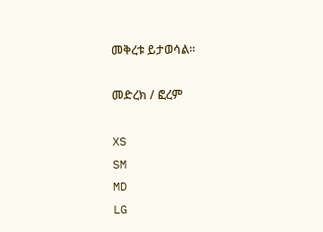መቅረቱ ይታወሳል።

መድረክ / ፎረም

XS
SM
MD
LG